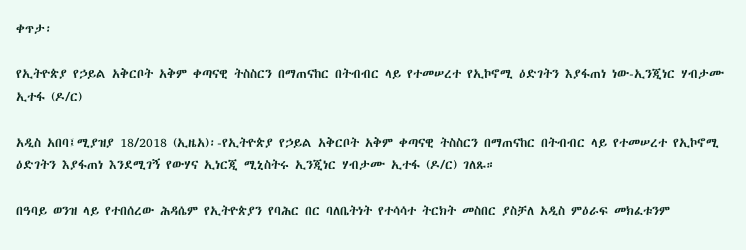ቀጥታ፡

የኢትዮጵያ የኃይል አቅርቦት አቅም ቀጣናዊ ትስስርን በማጠናከር በትብብር ላይ የተመሠረተ የኢኮኖሚ ዕድገትን እያፋጠነ ነው-ኢንጂነር ሃብታሙ ኢተፋ (ዶ/ር)

አዲስ አበባ፤ሚያዝያ 18/2018 (ኢዜአ)፡-የኢትዮጵያ የኃይል አቅርቦት አቅም ቀጣናዊ ትስስርን በማጠናከር በትብብር ላይ የተመሠረተ የኢኮኖሚ ዕድገትን እያፋጠነ እንደሚገኝ የውሃና ኢነርጂ ሚኒስትሩ ኢንጂነር ሃብታሙ ኢተፋ (ዶ/ር) ገለጹ።

በዓባይ ወንዝ ላይ የተበሰረው ሕዳሴም የኢትዮጵያን የባሕር በር ባለቤትነት የተሳሳተ ትርክት መስበር ያስቻለ አዲስ ምዕራፍ መክፈቱንም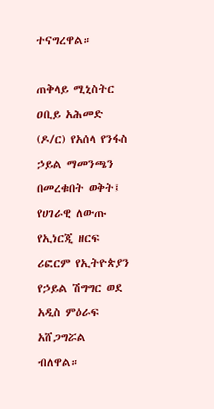ተናግረዋል።

ጠቅላይ ሚኒስትር ዐቢይ አሕመድ (ዶ/ር) የአሰላ የንፋስ ኃይል ማመንጫን በመረቁበት ወቅት፤ የሀገራዊ ለውጡ የኢነርጂ ዘርፍ ሪፎርም የኢትዮጵያን የኃይል ሽግግር ወደ አዲስ ምዕራፍ አሸጋግሯል ብለዋል።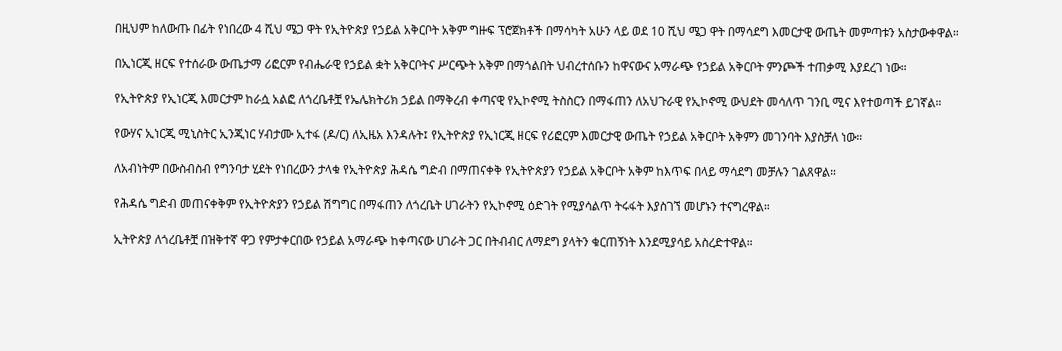በዚህም ከለውጡ በፊት የነበረው 4 ሺህ ሜጋ ዋት የኢትዮጵያ የኃይል አቅርቦት አቅም ግዙፍ ፕሮጀክቶች በማሳካት አሁን ላይ ወደ 10 ሺህ ሜጋ ዋት በማሳደግ እመርታዊ ውጤት መምጣቱን አስታውቀዋል።

በኢነርጂ ዘርፍ የተሰራው ውጤታማ ሪፎርም የብሔራዊ የኃይል ቋት አቅርቦትና ሥርጭት አቅም በማጎልበት ህብረተሰቡን ከዋናውና አማራጭ የኃይል አቅርቦት ምንጮች ተጠቃሚ እያደረገ ነው።

የኢትዮጵያ የኢነርጂ እመርታም ከራሷ አልፎ ለጎረቤቶቿ የኤሌክትሪክ ኃይል በማቅረብ ቀጣናዊ የኢኮኖሚ ትስስርን በማፋጠን ለአህጉራዊ የኢኮኖሚ ውህደት መሳለጥ ገንቢ ሚና እየተወጣች ይገኛል።

የውሃና ኢነርጂ ሚኒስትር ኢንጂነር ሃብታሙ ኢተፋ (ዶ/ር) ለኢዜአ እንዳሉት፤ የኢትዮጵያ የኢነርጂ ዘርፍ የሪፎርም እመርታዊ ውጤት የኃይል አቅርቦት አቅምን መገንባት እያስቻለ ነው።

ለአብነትም በውስብስብ የግንባታ ሂደት የነበረውን ታላቁ የኢትዮጵያ ሕዳሴ ግድብ በማጠናቀቅ የኢትዮጵያን የኃይል አቅርቦት አቅም ከእጥፍ በላይ ማሳደግ መቻሉን ገልጸዋል።

የሕዳሴ ግድብ መጠናቀቅም የኢትዮጵያን የኃይል ሽግግር በማፋጠን ለጎረቤት ሀገራትን የኢኮኖሚ ዕድገት የሚያሳልጥ ትሩፋት እያስገኘ መሆኑን ተናግረዋል።

ኢትዮጵያ ለጎረቤቶቿ በዝቅተኛ ዋጋ የምታቀርበው የኃይል አማራጭ ከቀጣናው ሀገራት ጋር በትብብር ለማደግ ያላትን ቁርጠኝነት እንደሚያሳይ አስረድተዋል።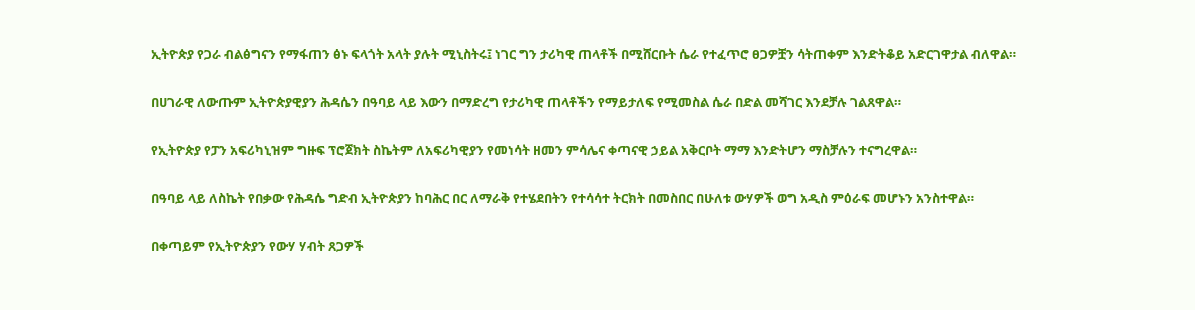ኢትዮጵያ የጋራ ብልፅግናን የማፋጠን ፅኑ ፍላጎት አላት ያሉት ሚኒስትሩ፤ ነገር ግን ታሪካዊ ጠላቶች በሚሸርቡት ሴራ የተፈጥሮ ፀጋዎቿን ሳትጠቀም እንድትቆይ አድርገዋታል ብለዋል።

በሀገራዊ ለውጡም ኢትዮጵያዊያን ሕዳሴን በዓባይ ላይ እውን በማድረግ የታሪካዊ ጠላቶችን የማይታለፍ የሚመስል ሴራ በድል መሻገር እንደቻሉ ገልጸዋል።

የኢትዮጵያ የፓን አፍሪካኒዝም ግዙፍ ፕሮጀክት ስኬትም ለአፍሪካዊያን የመነሳት ዘመን ምሳሌና ቀጣናዊ ኃይል አቅርቦት ማማ እንድትሆን ማስቻሉን ተናግረዋል።

በዓባይ ላይ ለስኬት የበቃው የሕዳሴ ግድብ ኢትዮጵያን ከባሕር በር ለማራቅ የተሄደበትን የተሳሳተ ትርክት በመስበር በሁለቱ ውሃዎች ወግ አዲስ ምዕራፍ መሆኑን አንስተዋል።

በቀጣይም የኢትዮጵያን የውሃ ሃብት ጸጋዎች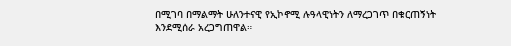በሚገባ በማልማት ሁለንተናዊ የኢኮኖሚ ሉዓላዊነትን ለማረጋገጥ በቁርጠኝነት እንደሚሰራ አረጋግጠዋል።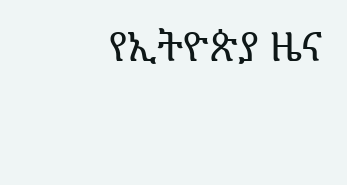የኢትዮጵያ ዜና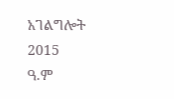አገልግሎት
2015
ዓ.ም